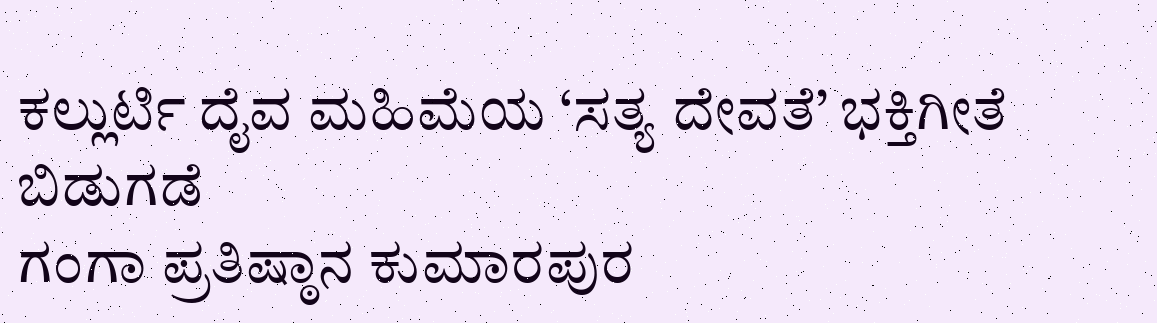ಕಲ್ಲುರ್ಟಿ ದೈವ ಮಹಿಮೆಯ ‘ಸತ್ಯ ದೇವತೆ’ ಭಕ್ತಿಗೀತೆ ಬಿಡುಗಡೆ
ಗಂಗಾ ಪ್ರತಿಷ್ಠಾನ ಕುಮಾರಪುರ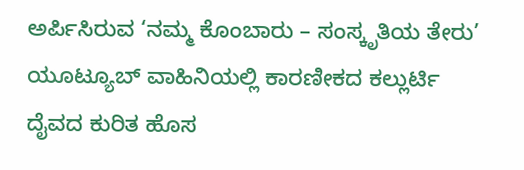ಅರ್ಪಿಸಿರುವ ‘ನಮ್ಮ ಕೊಂಬಾರು – ಸಂಸ್ಕೃತಿಯ ತೇರು’ ಯೂಟ್ಯೂಬ್ ವಾಹಿನಿಯಲ್ಲಿ ಕಾರಣೀಕದ ಕಲ್ಲುರ್ಟಿ ದೈವದ ಕುರಿತ ಹೊಸ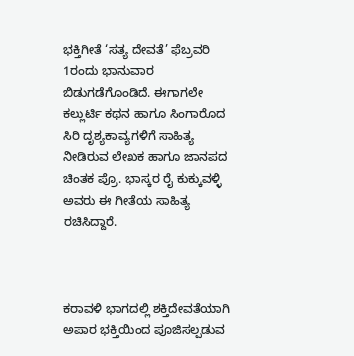ಭಕ್ತಿಗೀತೆ ‘ಸತ್ಯ ದೇವತೆ’ ಫೆಬ್ರವರಿ 1ರಂದು ಭಾನುವಾರ ಬಿಡುಗಡೆಗೊಂಡಿದೆ. ಈಗಾಗಲೇ ಕಲ್ಲುರ್ಟಿ ಕಥನ ಹಾಗೂ ಸಿಂಗಾರೊದ ಸಿರಿ ದೃಶ್ಯಕಾವ್ಯಗಳಿಗೆ ಸಾಹಿತ್ಯ ನೀಡಿರುವ ಲೇಖಕ ಹಾಗೂ ಜಾನಪದ ಚಿಂತಕ ಪ್ರೊ. ಭಾಸ್ಕರ ರೈ ಕುಕ್ಕುವಳ್ಳಿ ಅವರು ಈ ಗೀತೆಯ ಸಾಹಿತ್ಯ ರಚಿಸಿದ್ದಾರೆ.



ಕರಾವಳಿ ಭಾಗದಲ್ಲಿ ಶಕ್ತಿದೇವತೆಯಾಗಿ ಅಪಾರ ಭಕ್ತಿಯಿಂದ ಪೂಜಿಸಲ್ಪಡುವ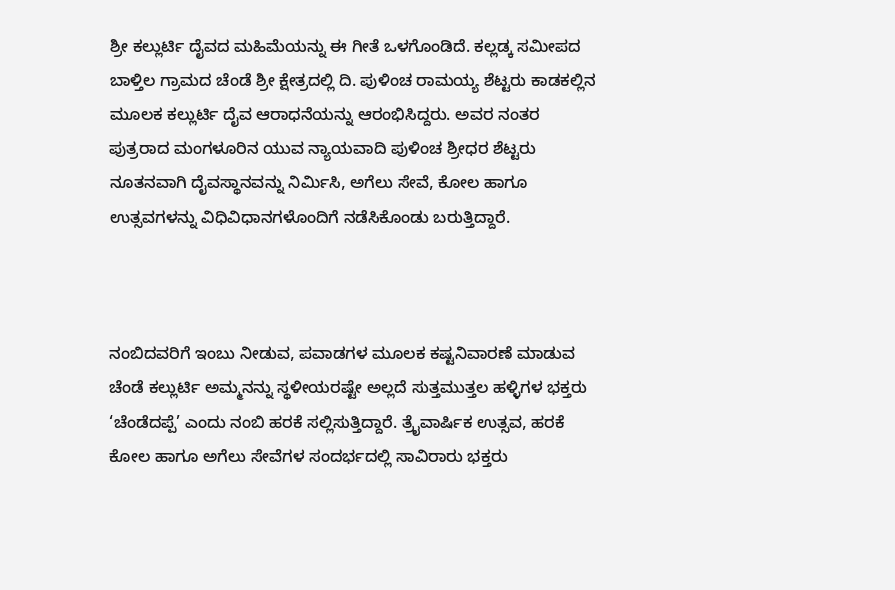ಶ್ರೀ ಕಲ್ಲುರ್ಟಿ ದೈವದ ಮಹಿಮೆಯನ್ನು ಈ ಗೀತೆ ಒಳಗೊಂಡಿದೆ. ಕಲ್ಲಡ್ಕ ಸಮೀಪದ ಬಾಳ್ತಿಲ ಗ್ರಾಮದ ಚೆಂಡೆ ಶ್ರೀ ಕ್ಷೇತ್ರದಲ್ಲಿ ದಿ. ಪುಳಿಂಚ ರಾಮಯ್ಯ ಶೆಟ್ಟರು ಕಾಡಕಲ್ಲಿನ ಮೂಲಕ ಕಲ್ಲುರ್ಟಿ ದೈವ ಆರಾಧನೆಯನ್ನು ಆರಂಭಿಸಿದ್ದರು. ಅವರ ನಂತರ ಪುತ್ರರಾದ ಮಂಗಳೂರಿನ ಯುವ ನ್ಯಾಯವಾದಿ ಪುಳಿಂಚ ಶ್ರೀಧರ ಶೆಟ್ಟರು ನೂತನವಾಗಿ ದೈವಸ್ಥಾನವನ್ನು ನಿರ್ಮಿಸಿ, ಅಗೆಲು ಸೇವೆ, ಕೋಲ ಹಾಗೂ ಉತ್ಸವಗಳನ್ನು ವಿಧಿವಿಧಾನಗಳೊಂದಿಗೆ ನಡೆಸಿಕೊಂಡು ಬರುತ್ತಿದ್ದಾರೆ.



ನಂಬಿದವರಿಗೆ ಇಂಬು ನೀಡುವ, ಪವಾಡಗಳ ಮೂಲಕ ಕಷ್ಟನಿವಾರಣೆ ಮಾಡುವ ಚೆಂಡೆ ಕಲ್ಲುರ್ಟಿ ಅಮ್ಮನನ್ನು ಸ್ಥಳೀಯರಷ್ಟೇ ಅಲ್ಲದೆ ಸುತ್ತಮುತ್ತಲ ಹಳ್ಳಿಗಳ ಭಕ್ತರು ‘ಚೆಂಡೆದಪ್ಪೆ’ ಎಂದು ನಂಬಿ ಹರಕೆ ಸಲ್ಲಿಸುತ್ತಿದ್ದಾರೆ. ತ್ರೈವಾರ್ಷಿಕ ಉತ್ಸವ, ಹರಕೆ ಕೋಲ ಹಾಗೂ ಅಗೆಲು ಸೇವೆಗಳ ಸಂದರ್ಭದಲ್ಲಿ ಸಾವಿರಾರು ಭಕ್ತರು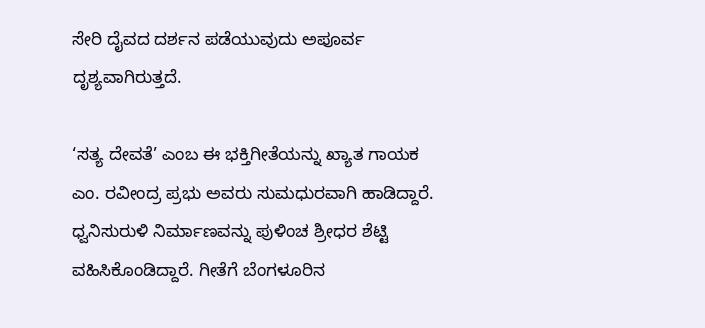ಸೇರಿ ದೈವದ ದರ್ಶನ ಪಡೆಯುವುದು ಅಪೂರ್ವ ದೃಶ್ಯವಾಗಿರುತ್ತದೆ.

‘ಸತ್ಯ ದೇವತೆ’ ಎಂಬ ಈ ಭಕ್ತಿಗೀತೆಯನ್ನು ಖ್ಯಾತ ಗಾಯಕ ಎಂ. ರವೀಂದ್ರ ಪ್ರಭು ಅವರು ಸುಮಧುರವಾಗಿ ಹಾಡಿದ್ದಾರೆ. ಧ್ವನಿಸುರುಳಿ ನಿರ್ಮಾಣವನ್ನು ಪುಳಿಂಚ ಶ್ರೀಧರ ಶೆಟ್ಟಿ ವಹಿಸಿಕೊಂಡಿದ್ದಾರೆ. ಗೀತೆಗೆ ಬೆಂಗಳೂರಿನ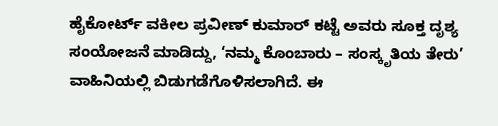ಹೈಕೋರ್ಟ್ ವಕೀಲ ಪ್ರವೀಣ್ ಕುಮಾರ್ ಕಟ್ಟೆ ಅವರು ಸೂಕ್ತ ದೃಶ್ಯ ಸಂಯೋಜನೆ ಮಾಡಿದ್ದು, ‘ನಮ್ಮ ಕೊಂಬಾರು – ಸಂಸ್ಕೃತಿಯ ತೇರು’ ವಾಹಿನಿಯಲ್ಲಿ ಬಿಡುಗಡೆಗೊಳಿಸಲಾಗಿದೆ. ಈ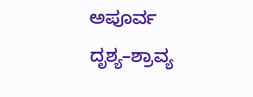ಅಪೂರ್ವ ದೃಶ್ಯ–ಶ್ರಾವ್ಯ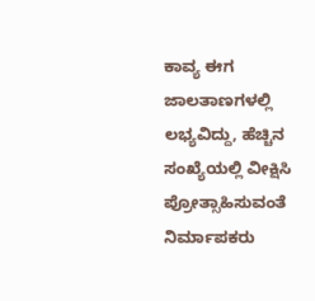ಕಾವ್ಯ ಈಗ ಜಾಲತಾಣಗಳಲ್ಲಿ ಲಭ್ಯವಿದ್ದು, ಹೆಚ್ಚಿನ ಸಂಖ್ಯೆಯಲ್ಲಿ ವೀಕ್ಷಿಸಿ ಪ್ರೋತ್ಸಾಹಿಸುವಂತೆ ನಿರ್ಮಾಪಕರು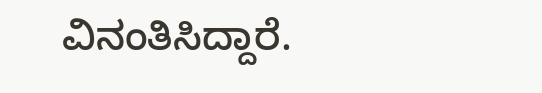ವಿನಂತಿಸಿದ್ದಾರೆ.